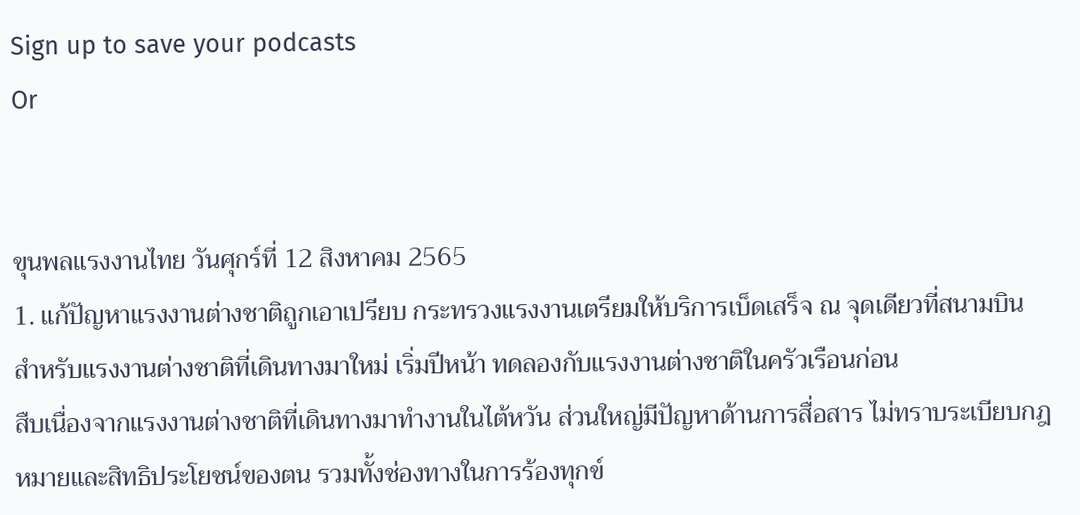Sign up to save your podcasts
Or


ขุนพลแรงงานไทย วันศุกร์ที่ 12 สิงหาคม 2565
1. แก้ปัญหาแรงงานต่างชาติถูกเอาเปรียบ กระทรวงแรงงานเตรียมให้บริการเบ็ดเสร็จ ณ จุดเดียวที่สนามบิน สำหรับแรงงานต่างชาติที่เดินทางมาใหม่ เริ่มปีหน้า ทดลองกับแรงงานต่างชาติในครัวเรือนก่อน
สืบเนื่องจากแรงงานต่างชาติที่เดินทางมาทำงานในไต้หวัน ส่วนใหญ่มีปัญหาด้านการสื่อสาร ไม่ทราบระเบียบกฎหมายและสิทธิประโยชน์ของตน รวมทั้งช่องทางในการร้องทุกข์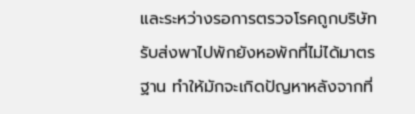และระหว่างรอการตรวจโรคถูกบริษัทรับส่งพาไปพักยังหอพักที่ไม่ได้มาตรฐาน ทำให้มักจะเกิดปัญหาหลังจากที่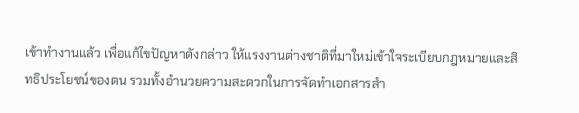เข้าทำงานแล้ว เพื่อแก้ไขปัญหาดังกล่าว ให้แรงงานต่างชาติที่มาใหม่เข้าใจระเบียบกฎหมายและสิทธิประโยชน์ของตน รวมทั้งอำนวยความสะดวกในการจัดทำเอกสารสำ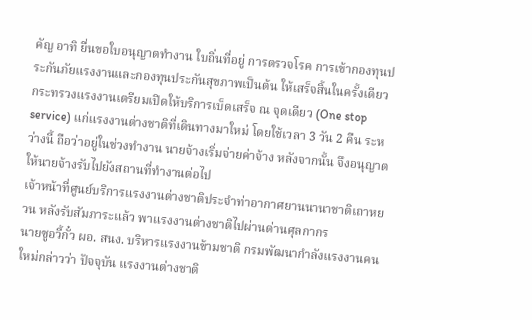คัญ อาทิ ยื่นขอใบอนุญาตทำงาน ใบถิ่นที่อยู่ การตรวจโรค การเข้ากองทุนประกันภัยแรงงานและกองทุนประกันสุขภาพเป็นต้น ให้เสร็จสิ้นในครั้งเดียว กระทรวงแรงงานเตรียมเปิดให้บริการเบ็ดเสร็จ ณ จุดเดียว (One stop service) แก่แรงงานต่างชาติที่เดินทางมาใหม่ โดยใช้เวลา 3 วัน 2 คืน ระหว่างนี้ ถือว่าอยู่ในช่วงทำงาน นายจ้างเริ่มจ่ายค่าจ้าง หลังจากนั้น จึงอนุญาตให้นายจ้างรับไปยังสถานที่ทำงานต่อไป
เจ้าหน้าที่ศูนย์บริการแรงงานต่างชาติประจำท่าอากาศยานนานาชาติเถาหยวน หลังรับสัมภาระแล้ว พาแรงงานต่างชาติไปผ่านด่านศุลกากร
นายซูอวี้กั๋ว ผอ. สนง. บริหารแรงงานข้ามชาติ กรมพัฒนากำลังแรงงานคนใหม่กล่าวว่า ปัจจุบัน แรงงานต่างชาติ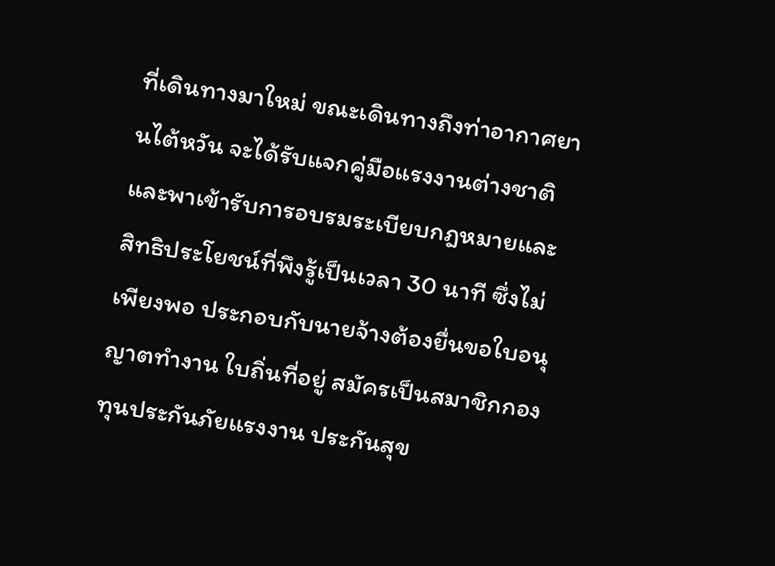ที่เดินทางมาใหม่ ขณะเดินทางถึงท่าอากาศยานไต้หวัน จะได้รับแจกคู่มือแรงงานต่างชาติและพาเข้ารับการอบรมระเบียบกฎหมายและสิทธิประโยชน์ที่พึงรู้เป็นเวลา 30 นาที ซึ่งไม่เพียงพอ ประกอบกับนายจ้างต้องยื่นขอใบอนุญาตทำงาน ใบถิ่นที่อยู่ สมัครเป็นสมาชิกกองทุนประกันภัยแรงงาน ประกันสุข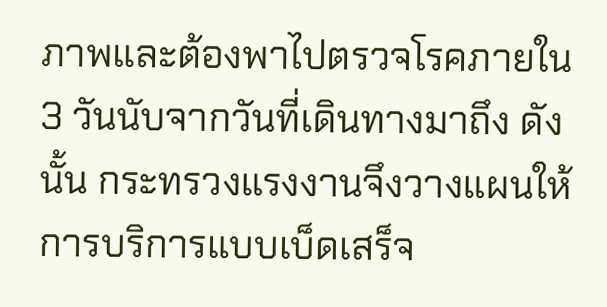ภาพและต้องพาไปตรวจโรคภายใน 3 วันนับจากวันที่เดินทางมาถึง ดังนั้น กระทรวงแรงงานจึงวางแผนให้การบริการแบบเบ็ดเสร็จ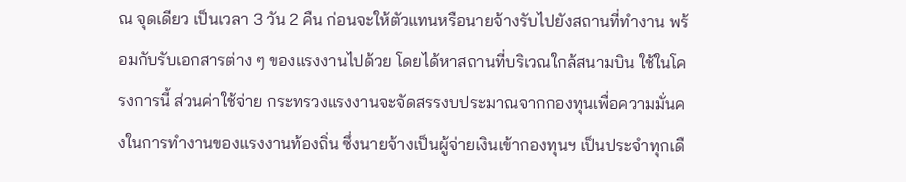ณ จุดเดียว เป็นเวลา 3 วัน 2 คืน ก่อนจะให้ตัวแทนหรือนายจ้างรับไปยังสถานที่ทำงาน พร้อมกับรับเอกสารต่าง ๆ ของแรงงานไปด้วย โดยได้หาสถานที่บริเวณใกล้สนามบิน ใช้ในโครงการนี้ ส่วนค่าใช้จ่าย กระทรวงแรงงานจะจัดสรรงบประมาณจากกองทุนเพื่อความมั่นคงในการทำงานของแรงงานท้องถิ่น ซึ่งนายจ้างเป็นผู้จ่ายเงินเข้ากองทุนฯ เป็นประจำทุกเดื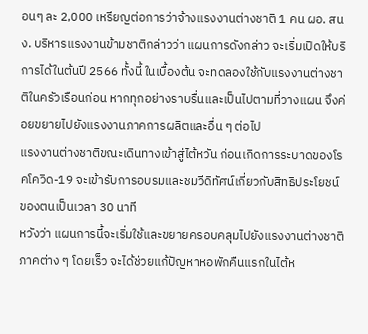อนๆ ละ 2,000 เหรียญต่อการว่าจ้างแรงงานต่างชาติ 1 คน ผอ. สนง. บริหารแรงงานข้ามชาติกล่าวว่า แผนการดังกล่าว จะเริ่มเปิดให้บริการได้ในต้นปี 2566 ทั้งนี้ ในเบื้องต้น จะทดลองใช้กับแรงงานต่างชาติในครัวเรือนก่อน หากทุกอย่างราบรื่นและเป็นไปตามที่วางแผน จึงค่อยขยายไปยังแรงงานภาคการผลิตและอื่น ๆ ต่อไป
แรงงานต่างชาติขณะเดินทางเข้าสู่ไต้หวัน ก่อนเกิดการระบาดของโรคโควิด-19 จะเข้ารับการอบรมและชมวีดิทัศน์เกี่ยวกับสิทธิประโยชน์ของตนเป็นเวลา 30 นาที
หวังว่า แผนการนี้จะเริ่มใช้และขยายครอบคลุมไปยังแรงงานต่างชาติภาคต่าง ๆ โดยเร็ว จะได้ช่วยแก้ปัญหาหอพักคืนแรกในไต้ห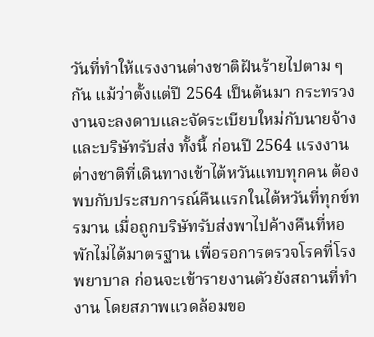วันที่ทำให้แรงงานต่างชาติฝันร้ายไปตาม ๆ กัน แม้ว่าตั้งแต่ปี 2564 เป็นต้นมา กระทรวงงานจะลงดาบและจัดระเบียบใหม่กับนายจ้างและบริษัทรับส่ง ทั้งนี้ ก่อนปี 2564 แรงงานต่างชาติที่เดินทางเข้าไต้หวันแทบทุกคน ต้องพบกับประสบการณ์คืนแรกในไต้หวันที่ทุกข์ทรมาน เมื่อถูกบริษัทรับส่งพาไปค้างคืนที่หอพักไม่ได้มาตรฐาน เพื่อรอการตรวจโรคที่โรงพยาบาล ก่อนจะเข้ารายงานตัวยังสถานที่ทำงาน โดยสภาพแวดล้อมขอ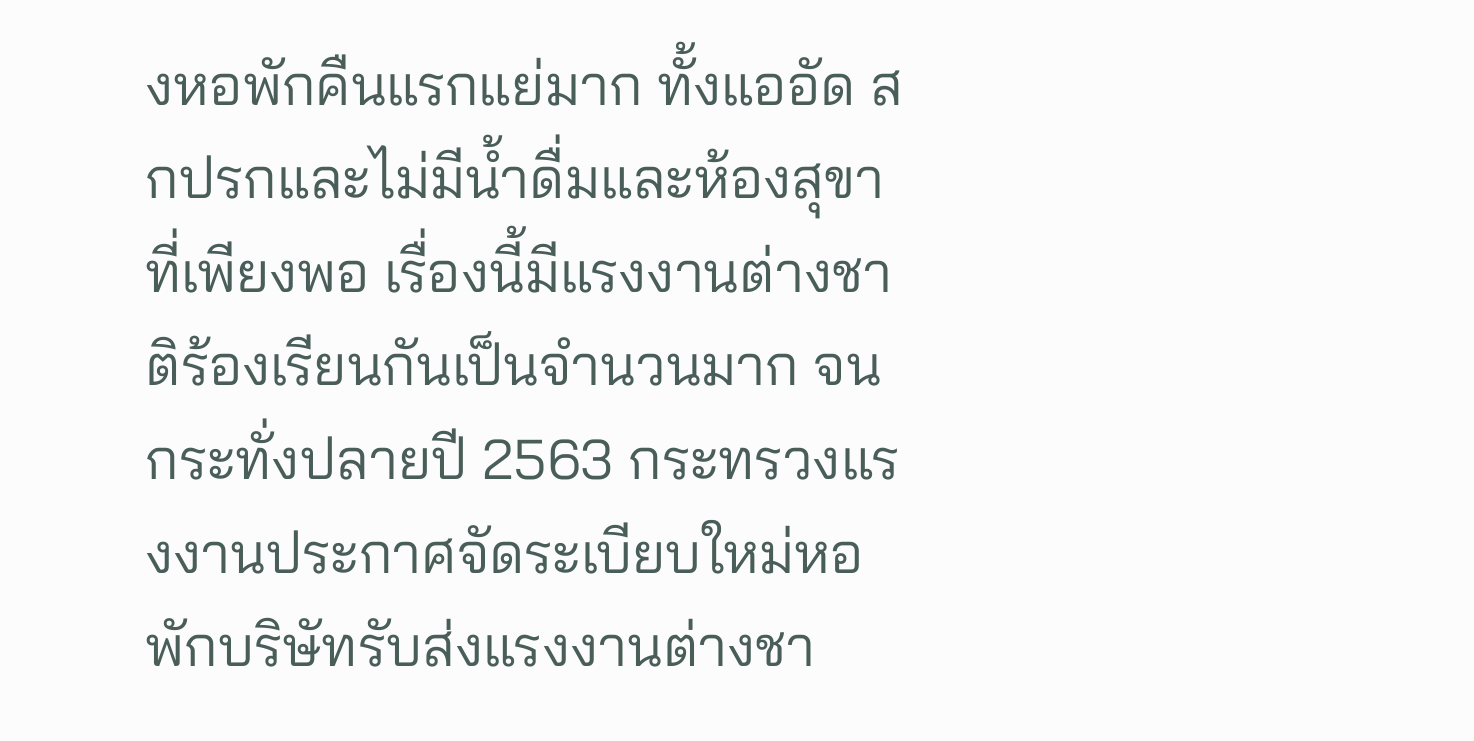งหอพักคืนแรกแย่มาก ทั้งแออัด สกปรกและไม่มีน้ำดื่มและห้องสุขาที่เพียงพอ เรื่องนี้มีแรงงานต่างชาติร้องเรียนกันเป็นจำนวนมาก จนกระทั่งปลายปี 2563 กระทรวงแรงงานประกาศจัดระเบียบใหม่หอพักบริษัทรับส่งแรงงานต่างชา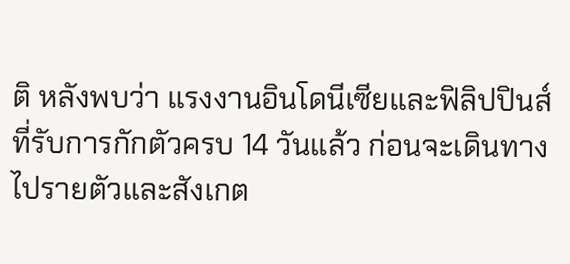ติ หลังพบว่า แรงงานอินโดนีเซียและฟิลิปปินส์ ที่รับการกักตัวครบ 14 วันแล้ว ก่อนจะเดินทางไปรายตัวและสังเกต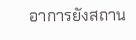อาการยังสถาน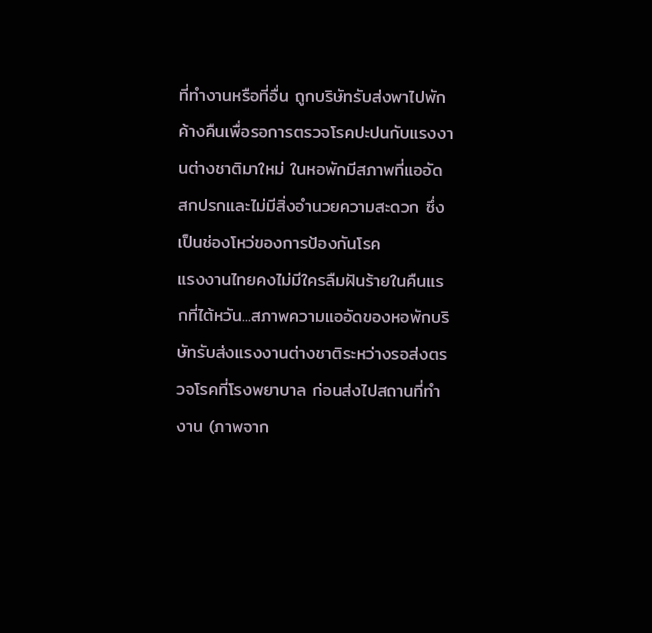ที่ทำงานหรือที่อื่น ถูกบริษัทรับส่งพาไปพักค้างคืนเพื่อรอการตรวจโรคปะปนกับแรงงานต่างชาติมาใหม่ ในหอพักมีสภาพที่แออัด สกปรกและไม่มีสิ่งอำนวยความสะดวก ซึ่งเป็นช่องโหว่ของการป้องกันโรค
แรงงานไทยคงไม่มีใครลืมฝันร้ายในคืนแรกที่ไต้หวัน...สภาพความแออัดของหอพักบริษัทรับส่งแรงงานต่างชาติระหว่างรอส่งตรวจโรคที่โรงพยาบาล ก่อนส่งไปสถานที่ทำงาน (ภาพจาก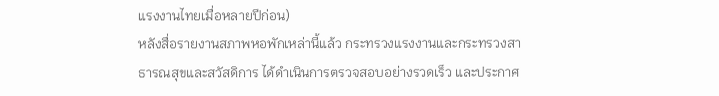แรงงานไทยเมื่อหลายปีก่อน)
หลังสื่อรายงานสภาพหอพักเหล่านี้แล้ว กระทรวงแรงงานและกระทรวงสาธารณสุขและสวัสดิการ ได้ดำเนินการตรวจสอบอย่างรวดเร็ว และประกาศ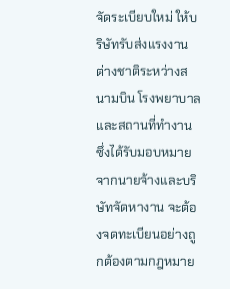จัดระเบียบใหม่ ให้บริษัทรับส่งแรงงานต่างชาติระหว่างสนามบิน โรงพยาบาลและสถานที่ทำงาน ซึ่งได้รับมอบหมายจากนายจ้างและบริษัทจัดหางาน จะต้องจดทะเบียนอย่างถูกต้องตามกฎหมาย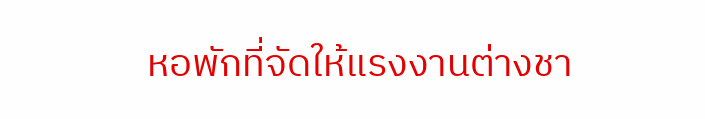หอพักที่จัดให้แรงงานต่างชา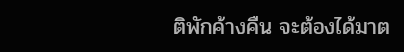ติพักค้างคืน จะต้องได้มาต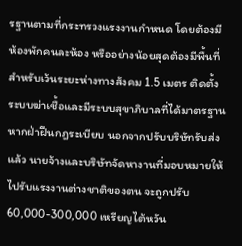รฐานตามที่กระทรวงแรงงานกำหนด โดยต้องมีห้องพักคนละห้อง หรืออย่างน้อยสุดต้องมีพื้นที่สำหรับเว้นระยะห่างทางสังคม 1.5 เมตร ติดตั้งระบบฆ่าเชื้อและมีระบบสุขาภิบาลที่ได้มาตรฐาน หากฝ่าฝืนกฎระเบียบ นอกจากปรับบริษัทรับส่งแล้ว นายจ้างและบริษัทจัดหางานที่มอบหมายให้ไปรับแรงงานต่างชาติของตน จะถูกปรับ 60,000-300,000 เหรียญไต้หวัน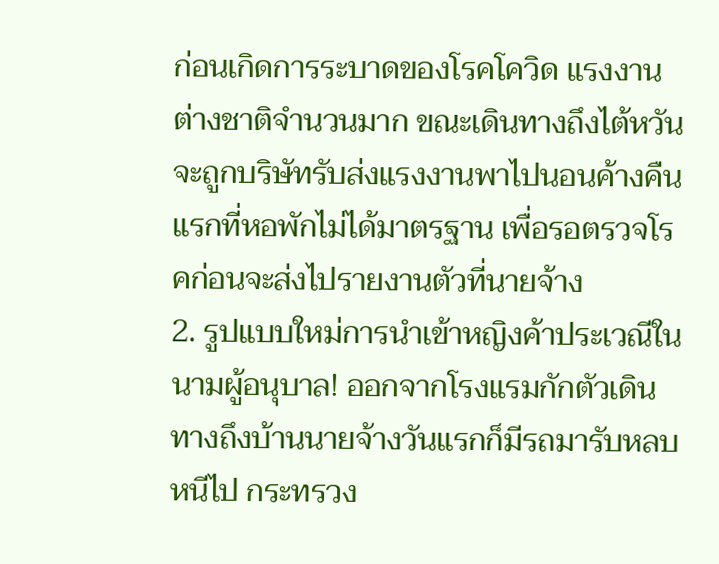ก่อนเกิดการระบาดของโรคโควิด แรงงานต่างชาติจำนวนมาก ขณะเดินทางถึงไต้หวัน จะถูกบริษัทรับส่งแรงงานพาไปนอนค้างคืนแรกที่หอพักไม่ได้มาตรฐาน เพื่อรอตรวจโรคก่อนจะส่งไปรายงานตัวที่นายจ้าง
2. รูปแบบใหม่การนำเข้าหญิงค้าประเวณีในนามผู้อนุบาล! ออกจากโรงแรมกักตัวเดินทางถึงบ้านนายจ้างวันแรกก็มีรถมารับหลบหนีไป กระทรวง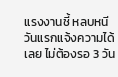แรงงานชี้ หลบหนีวันแรกแจ้งความได้เลย ไม่ต้องรอ 3 วัน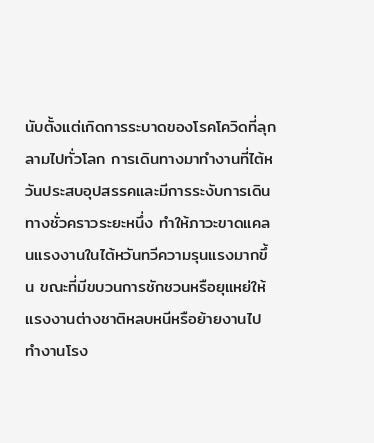นับตั้งแต่เกิดการระบาดของโรคโควิดที่ลุกลามไปทั่วโลก การเดินทางมาทำงานที่ไต้หวันประสบอุปสรรคและมีการระงับการเดินทางชั่วคราวระยะหนึ่ง ทำให้ภาวะขาดแคลนแรงงานในไต้หวันทวีความรุนแรงมากขึ้น ขณะที่มีขบวนการชักชวนหรือยุแหย่ให้แรงงานต่างชาติหลบหนีหรือย้ายงานไปทำงานโรง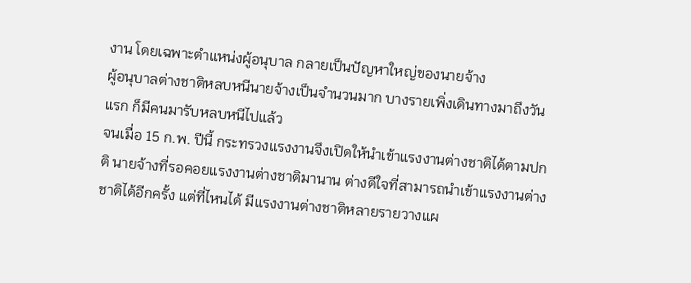งาน โดยเฉพาะตำแหน่งผู้อนุบาล กลายเป็นปัญหาใหญ่ของนายจ้าง
ผู้อนุบาลต่างชาติหลบหนีนายจ้างเป็นจำนวนมาก บางรายเพิ่งเดินทางมาถึงวันแรก ก็มีคนมารับหลบหนีไปแล้ว
จนเมื่อ 15 ก.พ. ปีนี้ กระทรวงแรงงานจึงเปิดให้นำเข้าแรงงานต่างชาติได้ตามปกติ นายจ้างที่รอคอยแรงงานต่างชาติมานาน ต่างดีใจที่สามารถนำเข้าแรงงานต่างชาติได้อีกครั้ง แต่ที่ไหนได้ มีแรงงานต่างชาติหลายรายวางแผ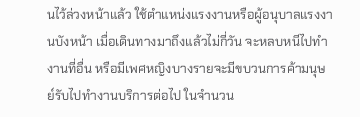นไว้ล่วงหน้าแล้ว ใช้ตำแหน่งแรงงานหรือผู้อนุบาลแรงงานบังหน้า เมื่อเดินทางมาถึงแล้วไม่กี่วัน จะหลบหนีไปทำงานที่อื่น หรือมีเพศหญิงบางรายจะมีขบวนการค้ามนุษย์รับไปทำงานบริการต่อไป ในจำนวน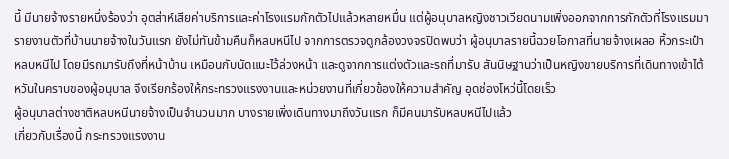นี้ มีนายจ้างรายหนึ่งร้องว่า อุตส่าห์เสียค่าบริการและค่าโรงแรมกักตัวไปแล้วหลายหมื่น แต่ผู้อนุบาลหญิงชาวเวียดนามเพิ่งออกจากการกักตัวที่โรงแรมมารายงานตัวที่บ้านนายจ้างในวันแรก ยังไม่ทันข้ามคืนก็หลบหนีไป จากการตรวจดูกล้องวงจรปิดพบว่า ผู้อนุบาลรายนี้ฉวยโอกาสที่นายจ้างเผลอ หิ้วกระเป๋าหลบหนีไป โดยมีรถมารับถึงที่หน้าบ้าน เหมือนกับนัดแนะไว้ล่วงหน้า และดูจากการแต่งตัวและรถที่มารับ สันนิษฐานว่าเป็นหญิงขายบริการที่เดินทางเข้าไต้หวันในคราบของผู้อนุบาล จึงเรียกร้องให้กระทรวงแรงงานและหน่วยงานที่เกี่ยวข้องให้ความสำคัญ อุดช่องโหว่นี้โดยเร็ว
ผู้อนุบาลต่างชาติหลบหนีนายจ้างเป็นจำนวนมาก บางรายเพิ่งเดินทางมาถึงวันแรก ก็มีคนมารับหลบหนีไปแล้ว
เกี่ยวกับเรื่องนี้ กระทรวงแรงงาน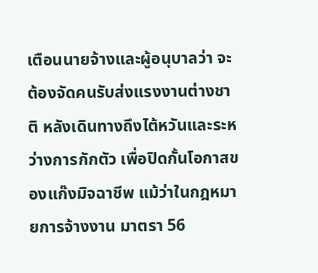เตือนนายจ้างและผู้อนุบาลว่า จะต้องจัดคนรับส่งแรงงานต่างชาติ หลังเดินทางถึงไต้หวันและระหว่างการกักตัว เพื่อปิดกั้นโอกาสของแก๊งมิจฉาชีพ แม้ว่าในกฎหมายการจ้างงาน มาตรา 56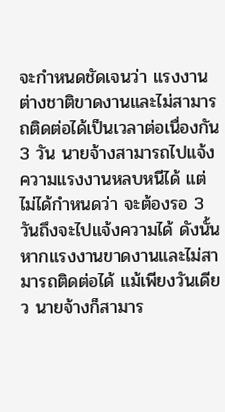จะกำหนดชัดเจนว่า แรงงานต่างชาติขาดงานและไม่สามารถติดต่อได้เป็นเวลาต่อเนื่องกัน 3 วัน นายจ้างสามารถไปแจ้งความแรงงานหลบหนีได้ แต่ไม่ได้กำหนดว่า จะต้องรอ 3 วันถึงจะไปแจ้งความได้ ดังนั้น หากแรงงานขาดงานและไม่สามารถติดต่อได้ แม้เพียงวันเดียว นายจ้างก็สามาร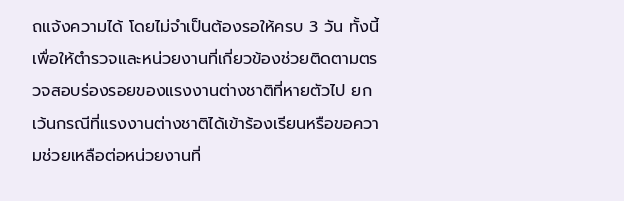ถแจ้งความได้ โดยไม่จำเป็นต้องรอให้ครบ 3 วัน ทั้งนี้เพื่อให้ตำรวจและหน่วยงานที่เกี่ยวข้องช่วยติดตามตรวจสอบร่องรอยของแรงงานต่างชาติที่หายตัวไป ยกเว้นกรณีที่แรงงานต่างชาติได้เข้าร้องเรียนหรือขอความช่วยเหลือต่อหน่วยงานที่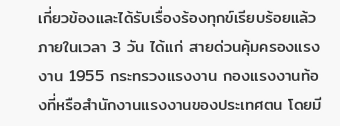เกี่ยวข้องและได้รับเรื่องร้องทุกข์เรียบร้อยแล้วภายในเวลา 3 วัน ได้แก่ สายด่วนคุ้มครองแรงงาน 1955 กระทรวงแรงงาน กองแรงงานท้องที่หรือสำนักงานแรงงานของประเทศตน โดยมี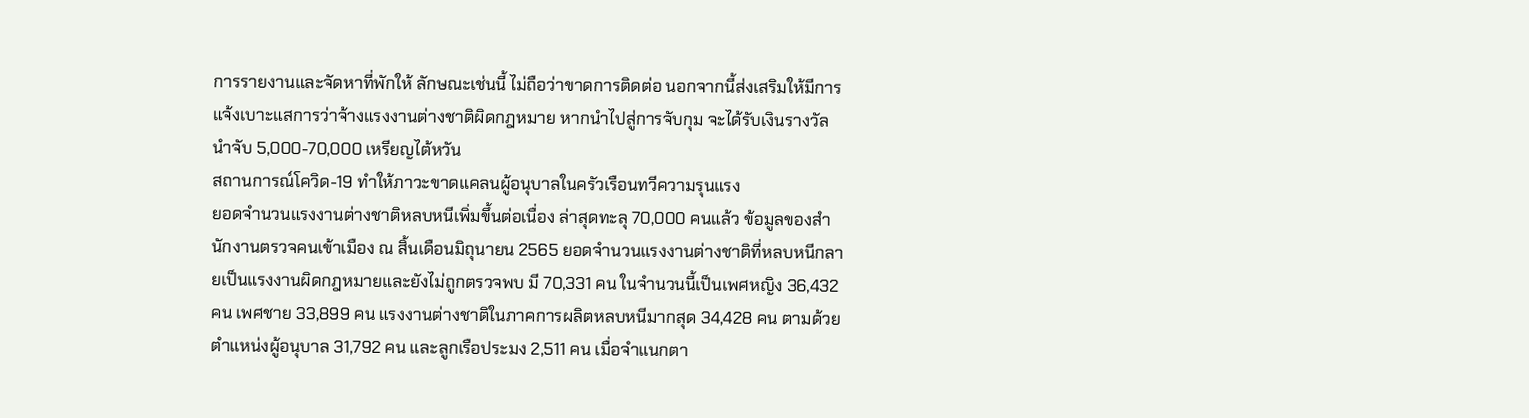การรายงานและจัดหาที่พักให้ ลักษณะเช่นนี้ ไม่ถือว่าขาดการติดต่อ นอกจากนี้ส่งเสริมให้มีการแจ้งเบาะแสการว่าจ้างแรงงานต่างชาติผิดกฎหมาย หากนำไปสู่การจับกุม จะได้รับเงินรางวัลนำจับ 5,000-70,000 เหรียญไต้หวัน
สถานการณ์โควิด-19 ทำให้ภาวะขาดแคลนผู้อนุบาลในครัวเรือนทวีความรุนแรง
ยอดจำนวนแรงงานต่างชาติหลบหนีเพิ่มขึ้นต่อเนื่อง ล่าสุดทะลุ 70,000 คนแล้ว ข้อมูลของสำนักงานตรวจคนเข้าเมือง ณ สิ้นเดือนมิถุนายน 2565 ยอดจำนวนแรงงานต่างชาติที่หลบหนีกลายเป็นแรงงานผิดกฎหมายและยังไม่ถูกตรวจพบ มี 70,331 คน ในจำนวนนี้เป็นเพศหญิง 36,432 คน เพศชาย 33,899 คน แรงงานต่างชาติในภาคการผลิตหลบหนีมากสุด 34,428 คน ตามด้วยตำแหน่งผู้อนุบาล 31,792 คน และลูกเรือประมง 2,511 คน เมื่อจำแนกตา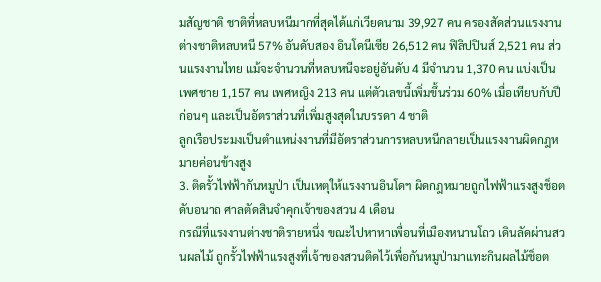มสัญชาติ ชาติที่หลบหนีมากที่สุดได้แก่เวียดนาม 39,927 คน ครองสัดส่วนแรงงานต่างชาติหลบหนี 57% อันดับสอง อินโดนีเซีย 26,512 คน ฟิลิปปินส์ 2,521 คน ส่วนแรงงานไทย แม้จะจำนวนที่หลบหนีจะอยู่อันดับ 4 มีจำนวน 1,370 คน แบ่งเป็นเพศชาย 1,157 คน เพศหญิง 213 คน แต่ตัวเลขนี้เพิ่มขึ้นร่วม 60% เมื่อเทียบกับปีก่อนๆ และเป็นอัตราส่วนที่เพิ่มสูงสุดในบรรดา 4 ชาติ
ลูกเรือประมงเป็นตำแหน่งงานที่มีอัตราส่วนการหลบหนีกลายเป็นแรงงานผิดกฎหมายค่อนข้างสูง
3. ติดรั้วไฟฟ้ากันหมูป่า เป็นเหตุให้แรงงานอินโดฯ ผิดกฎหมายถูกไฟฟ้าแรงสูงช็อตดับอนาถ ศาลตัดสินจำคุกเจ้าของสวน 4 เดือน
กรณีที่แรงงานต่างชาติรายหนึ่ง ขณะไปหาหาเพื่อนที่เมืองหนานโถว เดินลัดผ่านสวนผลไม้ ถูกรั้วไฟฟ้าแรงสูงที่เจ้าของสวนติดไว้เพื่อกันหมูป่ามาแทะกินผลไม้ช็อต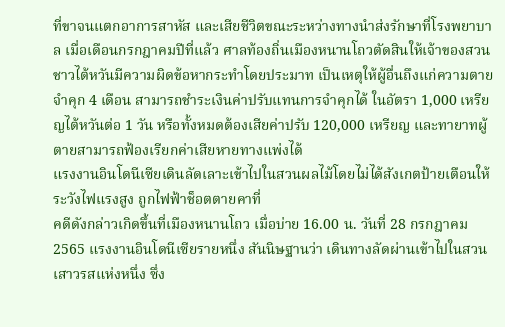ที่ขาจนแตกอาการสาหัส และเสียชีวิตขณะระหว่างทางนำส่งรักษาที่โรงพยาบาล เมื่อเดือนกรกฎาคมปีที่แล้ว ศาลท้องถิ่นเมืองหนานโถวตัดสินให้เจ้าของสวนชาวไต้หวันมีความผิดข้อหากระทำโดยประมาท เป็นเหตุให้ผู้อื่นถึงแก่ความตาย จำคุก 4 เดือน สามารถชำระเงินค่าปรับแทนการจำคุกได้ ในอัตรา 1,000 เหรียญไต้หวันต่อ 1 วัน หรือทั้งหมดต้องเสียค่าปรับ 120,000 เหรียญ และทายาทผู้ตายสามารถฟ้องเรียกค่าเสียหายทางแพ่งได้
แรงงานอินโดนีเซียเดินลัดเลาะเข้าไปในสวนผลไม้โดยไม่ได้สังเกตป้ายเตือนให้ระวังไฟแรงสูง ถูกไฟฟ้าช็อตตายคาที่
คดีดังกล่าวเกิดขึ้นที่เมืองหนานโถว เมื่อบ่าย 16.00 น. วันที่ 28 กรกฎาคม 2565 แรงงานอินโดนีเซียรายหนึ่ง สันนิษฐานว่า เดินทางลัดผ่านเข้าไปในสวนเสาวรสแห่งหนึ่ง ซึ่ง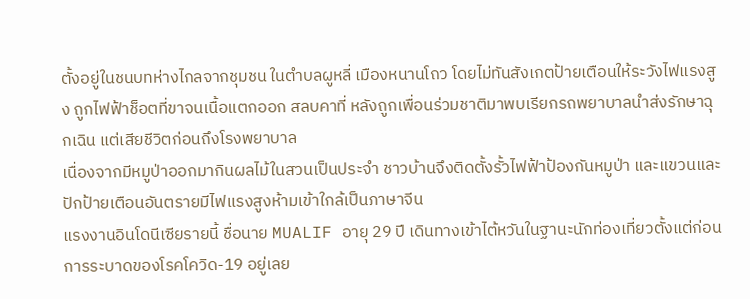ตั้งอยู่ในชนบทห่างไกลจากชุมชน ในตำบลผูหลี่ เมืองหนานโถว โดยไม่ทันสังเกตป้ายเตือนให้ระวังไฟแรงสูง ถูกไฟฟ้าช็อตที่ขาจนเนื้อแตกออก สลบคาที่ หลังถูกเพื่อนร่วมชาติมาพบเรียกรถพยาบาลนำส่งรักษาฉุกเฉิน แต่เสียชีวิตก่อนถึงโรงพยาบาล
เนื่องจากมีหมูป่าออกมากินผลไม้ในสวนเป็นประจำ ชาวบ้านจึงติดตั้งรั้วไฟฟ้าป้องกันหมูป่า และแขวนและปักป้ายเตือนอันตรายมีไฟแรงสูงห้ามเข้าใกล้เป็นภาษาจีน
แรงงานอินโดนีเซียรายนี้ ชื่อนาย MUALIF อายุ 29 ปี เดินทางเข้าไต้หวันในฐานะนักท่องเที่ยวตั้งแต่ก่อนการระบาดของโรคโควิด-19 อยู่เลย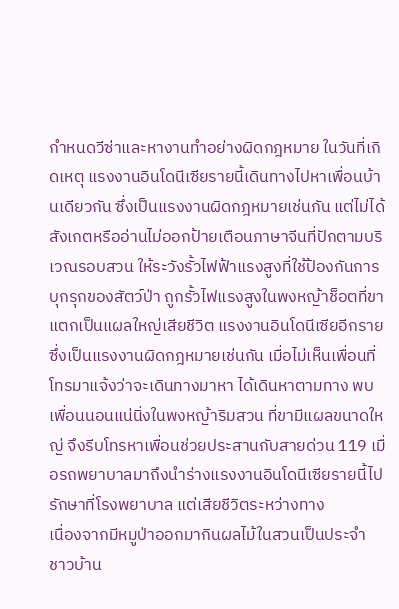กำหนดวีซ่าและหางานทำอย่างผิดกฎหมาย ในวันที่เกิดเหตุ แรงงานอินโดนีเซียรายนี้เดินทางไปหาเพื่อนบ้านเดียวกัน ซึ่งเป็นแรงงานผิดกฎหมายเช่นกัน แต่ไม่ได้สังเกตหรืออ่านไม่ออกป้ายเตือนภาษาจีนที่ปักตามบริเวณรอบสวน ให้ระวังรั้วไฟฟ้าแรงสูงที่ใช้ป้องกันการบุกรุกของสัตว์ป่า ถูกรั้วไฟแรงสูงในพงหญ้าช็อตที่ขาแตกเป็นแผลใหญ่เสียชีวิต แรงงานอินโดนีเซียอีกรายซึ่งเป็นแรงงานผิดกฎหมายเช่นกัน เมื่อไม่เห็นเพื่อนที่โทรมาแจ้งว่าจะเดินทางมาหา ได้เดินหาตามทาง พบเพื่อนนอนแน่นิ่งในพงหญ้าริมสวน ที่ขามีแผลขนาดใหญ่ จึงรีบโทรหาเพื่อนช่วยประสานกับสายด่วน 119 เมื่อรถพยาบาลมาถึงนำร่างแรงงานอินโดนีเซียรายนี้ไปรักษาที่โรงพยาบาล แต่เสียชีวิตระหว่างทาง
เนื่องจากมีหมูป่าออกมากินผลไม้ในสวนเป็นประจำ ชาวบ้าน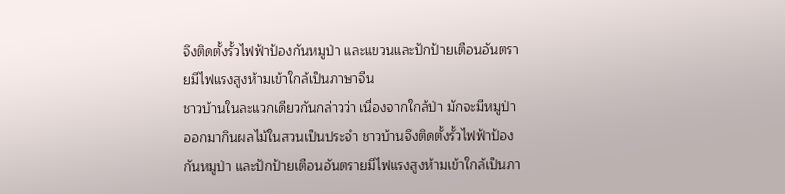จึงติดตั้งรั้วไฟฟ้าป้องกันหมูป่า และแขวนและปักป้ายเตือนอันตรายมีไฟแรงสูงห้ามเข้าใกล้เป็นภาษาจีน
ชาวบ้านในละแวกเดียวกันกล่าวว่า เนื่องจากใกล้ป่า มักจะมีหมูป่าออกมากินผลไม้ในสวนเป็นประจำ ชาวบ้านจึงติดตั้งรั้วไฟฟ้าป้องกันหมูป่า และปักป้ายเตือนอันตรายมีไฟแรงสูงห้ามเข้าใกล้เป็นภา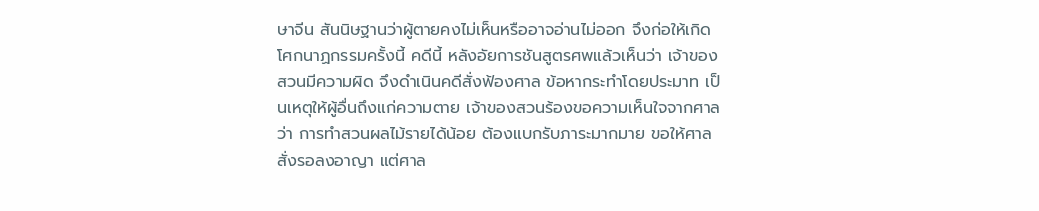ษาจีน สันนิษฐานว่าผู้ตายคงไม่เห็นหรืออาจอ่านไม่ออก จึงก่อให้เกิดโศกนาฏกรรมครั้งนี้ คดีนี้ หลังอัยการชันสูตรศพแล้วเห็นว่า เจ้าของสวนมีความผิด จึงดำเนินคดีสั่งฟ้องศาล ข้อหากระทำโดยประมาท เป็นเหตุให้ผู้อื่นถึงแก่ความตาย เจ้าของสวนร้องขอความเห็นใจจากศาลว่า การทำสวนผลไม้รายได้น้อย ต้องแบกรับภาระมากมาย ขอให้ศาลสั่งรอลงอาญา แต่ศาล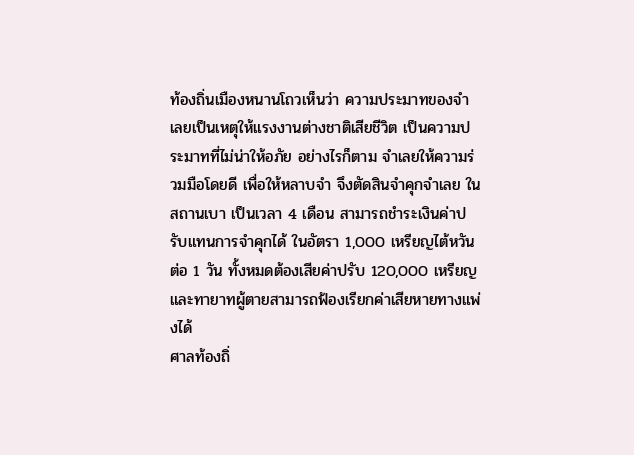ท้องถิ่นเมืองหนานโถวเห็นว่า ความประมาทของจำเลยเป็นเหตุให้แรงงานต่างชาติเสียชีวิต เป็นความประมาทที่ไม่น่าให้อภัย อย่างไรก็ตาม จำเลยให้ความร่วมมือโดยดี เพื่อให้หลาบจำ จึงตัดสินจำคุกจำเลย ในสถานเบา เป็นเวลา 4 เดือน สามารถชำระเงินค่าปรับแทนการจำคุกได้ ในอัตรา 1,000 เหรียญไต้หวันต่อ 1 วัน ทั้งหมดต้องเสียค่าปรับ 120,000 เหรียญ และทายาทผู้ตายสามารถฟ้องเรียกค่าเสียหายทางแพ่งได้
ศาลท้องถิ่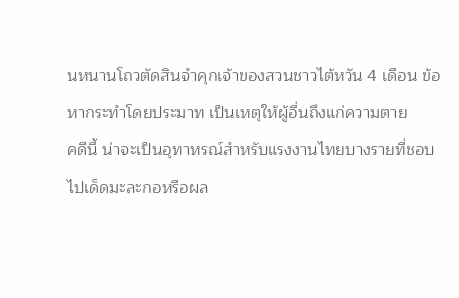นหนานโถวตัดสินจำคุกเจ้าของสวนชาวไต้หวัน 4 เดือน ข้อหากระทำโดยประมาท เป็นเหตุให้ผู้อื่นถึงแก่ความตาย
คดีนี้ น่าจะเป็นอุทาหรณ์สำหรับแรงงานไทยบางรายที่ชอบไปเด็ดมะละกอหรือผล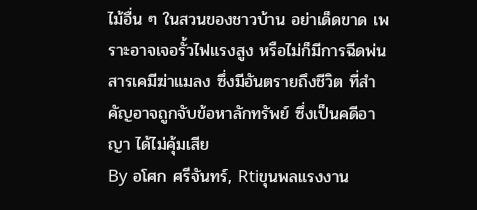ไม้อื่น ๆ ในสวนของชาวบ้าน อย่าเด็ดขาด เพราะอาจเจอรั้วไฟแรงสูง หรือไม่ก็มีการฉีดพ่นสารเคมีฆ่าแมลง ซึ่งมีอันตรายถึงชีวิต ที่สำคัญอาจถูกจับข้อหาลักทรัพย์ ซึ่งเป็นคดีอาญา ได้ไม่คุ้มเสีย
By อโศก ศรีจันทร์, Rtiขุนพลแรงงาน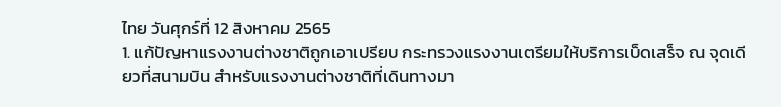ไทย วันศุกร์ที่ 12 สิงหาคม 2565
1. แก้ปัญหาแรงงานต่างชาติถูกเอาเปรียบ กระทรวงแรงงานเตรียมให้บริการเบ็ดเสร็จ ณ จุดเดียวที่สนามบิน สำหรับแรงงานต่างชาติที่เดินทางมา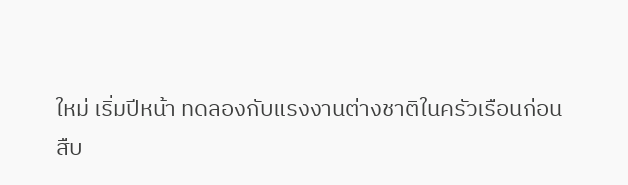ใหม่ เริ่มปีหน้า ทดลองกับแรงงานต่างชาติในครัวเรือนก่อน
สืบ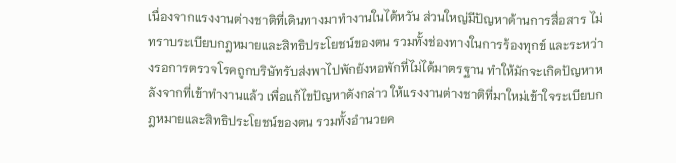เนื่องจากแรงงานต่างชาติที่เดินทางมาทำงานในไต้หวัน ส่วนใหญ่มีปัญหาด้านการสื่อสาร ไม่ทราบระเบียบกฎหมายและสิทธิประโยชน์ของตน รวมทั้งช่องทางในการร้องทุกข์ และระหว่างรอการตรวจโรคถูกบริษัทรับส่งพาไปพักยังหอพักที่ไม่ได้มาตรฐาน ทำให้มักจะเกิดปัญหาหลังจากที่เข้าทำงานแล้ว เพื่อแก้ไขปัญหาดังกล่าว ให้แรงงานต่างชาติที่มาใหม่เข้าใจระเบียบกฎหมายและสิทธิประโยชน์ของตน รวมทั้งอำนวยค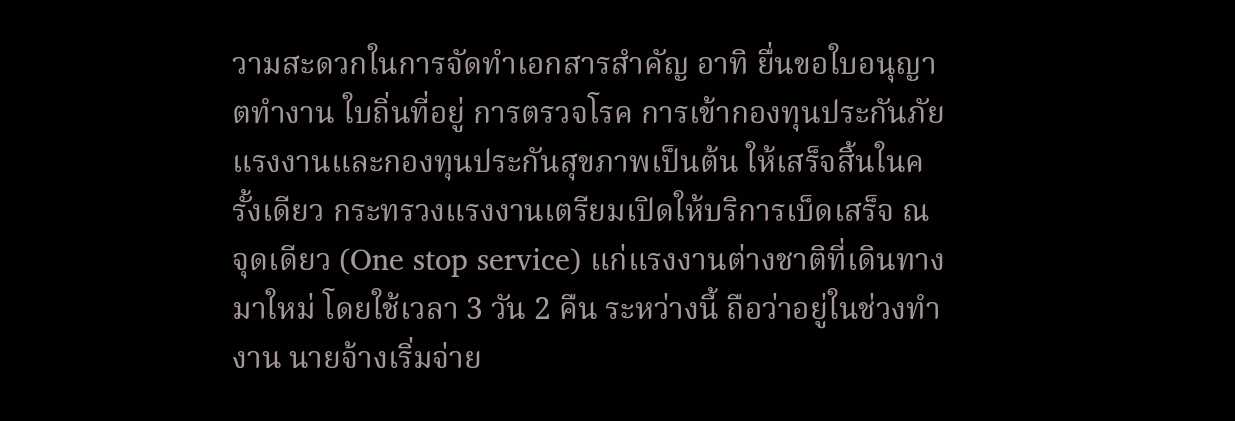วามสะดวกในการจัดทำเอกสารสำคัญ อาทิ ยื่นขอใบอนุญาตทำงาน ใบถิ่นที่อยู่ การตรวจโรค การเข้ากองทุนประกันภัยแรงงานและกองทุนประกันสุขภาพเป็นต้น ให้เสร็จสิ้นในครั้งเดียว กระทรวงแรงงานเตรียมเปิดให้บริการเบ็ดเสร็จ ณ จุดเดียว (One stop service) แก่แรงงานต่างชาติที่เดินทางมาใหม่ โดยใช้เวลา 3 วัน 2 คืน ระหว่างนี้ ถือว่าอยู่ในช่วงทำงาน นายจ้างเริ่มจ่าย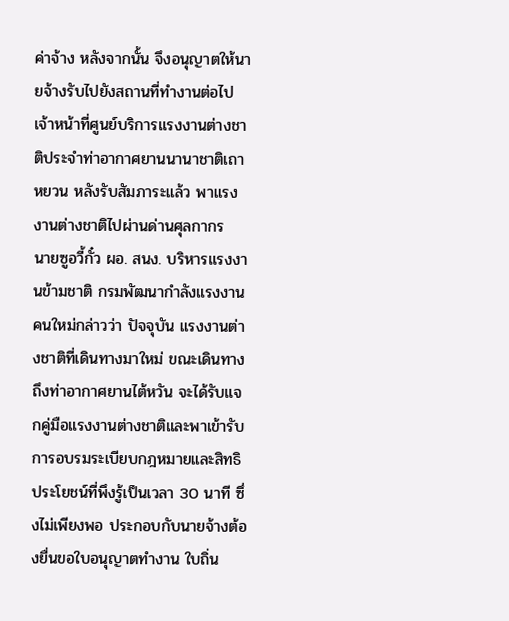ค่าจ้าง หลังจากนั้น จึงอนุญาตให้นายจ้างรับไปยังสถานที่ทำงานต่อไป
เจ้าหน้าที่ศูนย์บริการแรงงานต่างชาติประจำท่าอากาศยานนานาชาติเถาหยวน หลังรับสัมภาระแล้ว พาแรงงานต่างชาติไปผ่านด่านศุลกากร
นายซูอวี้กั๋ว ผอ. สนง. บริหารแรงงานข้ามชาติ กรมพัฒนากำลังแรงงานคนใหม่กล่าวว่า ปัจจุบัน แรงงานต่างชาติที่เดินทางมาใหม่ ขณะเดินทางถึงท่าอากาศยานไต้หวัน จะได้รับแจกคู่มือแรงงานต่างชาติและพาเข้ารับการอบรมระเบียบกฎหมายและสิทธิประโยชน์ที่พึงรู้เป็นเวลา 30 นาที ซึ่งไม่เพียงพอ ประกอบกับนายจ้างต้องยื่นขอใบอนุญาตทำงาน ใบถิ่น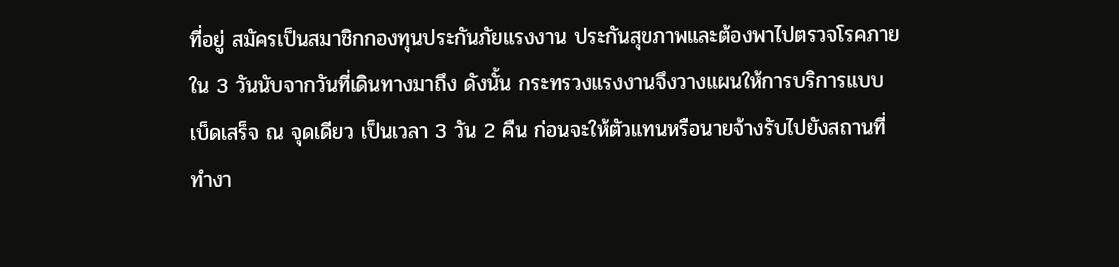ที่อยู่ สมัครเป็นสมาชิกกองทุนประกันภัยแรงงาน ประกันสุขภาพและต้องพาไปตรวจโรคภายใน 3 วันนับจากวันที่เดินทางมาถึง ดังนั้น กระทรวงแรงงานจึงวางแผนให้การบริการแบบเบ็ดเสร็จ ณ จุดเดียว เป็นเวลา 3 วัน 2 คืน ก่อนจะให้ตัวแทนหรือนายจ้างรับไปยังสถานที่ทำงา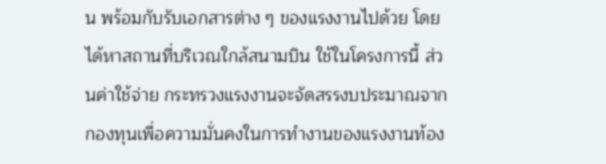น พร้อมกับรับเอกสารต่าง ๆ ของแรงงานไปด้วย โดยได้หาสถานที่บริเวณใกล้สนามบิน ใช้ในโครงการนี้ ส่วนค่าใช้จ่าย กระทรวงแรงงานจะจัดสรรงบประมาณจากกองทุนเพื่อความมั่นคงในการทำงานของแรงงานท้อง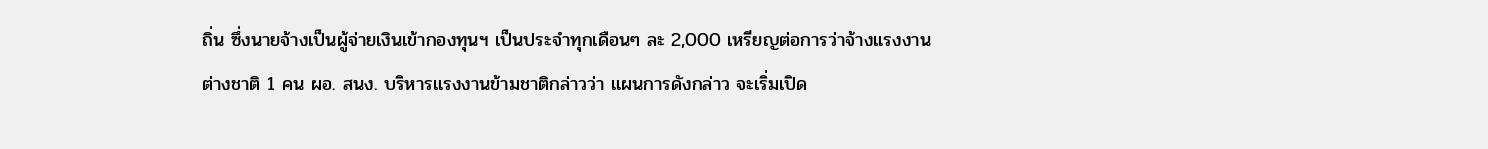ถิ่น ซึ่งนายจ้างเป็นผู้จ่ายเงินเข้ากองทุนฯ เป็นประจำทุกเดือนๆ ละ 2,000 เหรียญต่อการว่าจ้างแรงงานต่างชาติ 1 คน ผอ. สนง. บริหารแรงงานข้ามชาติกล่าวว่า แผนการดังกล่าว จะเริ่มเปิด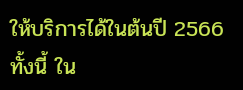ให้บริการได้ในต้นปี 2566 ทั้งนี้ ใน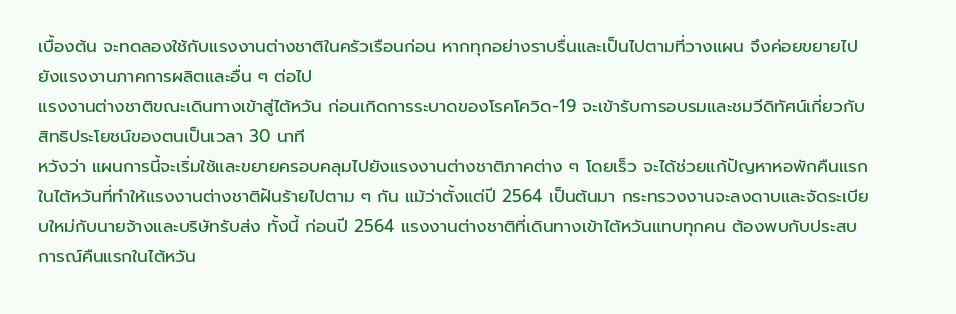เบื้องต้น จะทดลองใช้กับแรงงานต่างชาติในครัวเรือนก่อน หากทุกอย่างราบรื่นและเป็นไปตามที่วางแผน จึงค่อยขยายไปยังแรงงานภาคการผลิตและอื่น ๆ ต่อไป
แรงงานต่างชาติขณะเดินทางเข้าสู่ไต้หวัน ก่อนเกิดการระบาดของโรคโควิด-19 จะเข้ารับการอบรมและชมวีดิทัศน์เกี่ยวกับสิทธิประโยชน์ของตนเป็นเวลา 30 นาที
หวังว่า แผนการนี้จะเริ่มใช้และขยายครอบคลุมไปยังแรงงานต่างชาติภาคต่าง ๆ โดยเร็ว จะได้ช่วยแก้ปัญหาหอพักคืนแรกในไต้หวันที่ทำให้แรงงานต่างชาติฝันร้ายไปตาม ๆ กัน แม้ว่าตั้งแต่ปี 2564 เป็นต้นมา กระทรวงงานจะลงดาบและจัดระเบียบใหม่กับนายจ้างและบริษัทรับส่ง ทั้งนี้ ก่อนปี 2564 แรงงานต่างชาติที่เดินทางเข้าไต้หวันแทบทุกคน ต้องพบกับประสบการณ์คืนแรกในไต้หวัน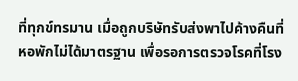ที่ทุกข์ทรมาน เมื่อถูกบริษัทรับส่งพาไปค้างคืนที่หอพักไม่ได้มาตรฐาน เพื่อรอการตรวจโรคที่โรง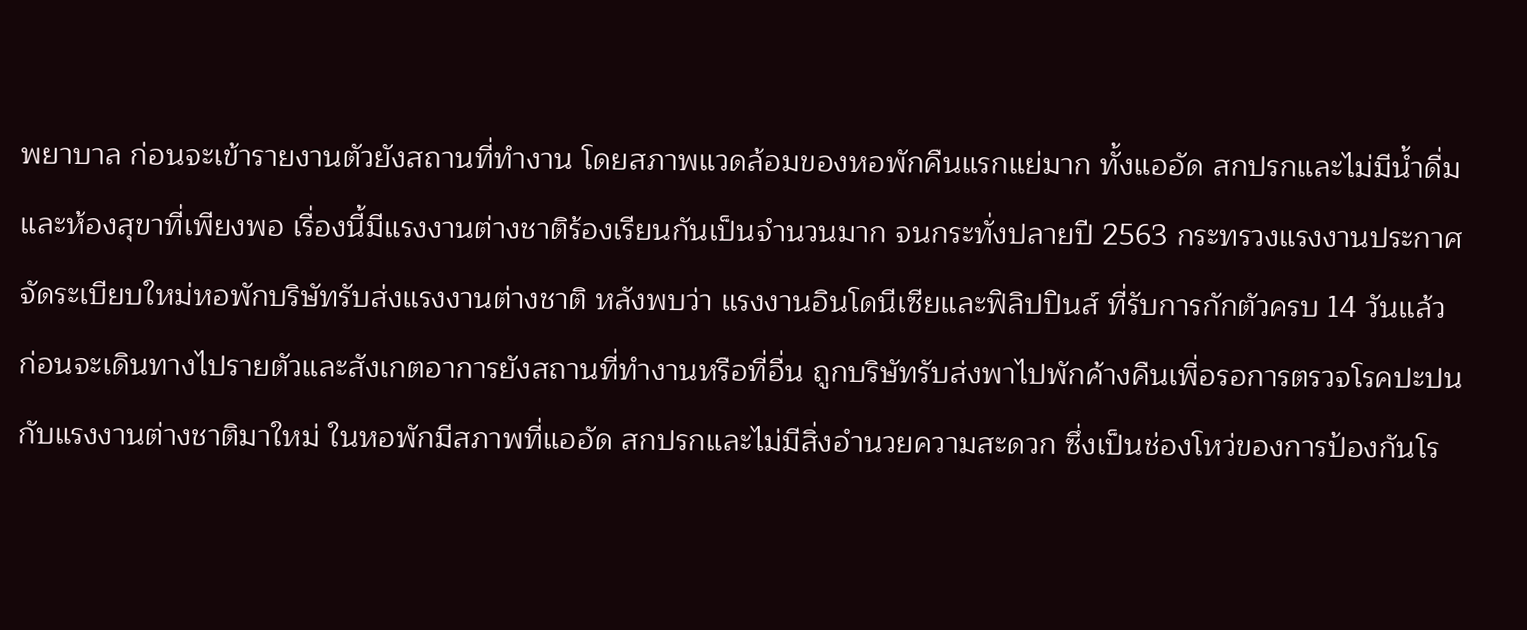พยาบาล ก่อนจะเข้ารายงานตัวยังสถานที่ทำงาน โดยสภาพแวดล้อมของหอพักคืนแรกแย่มาก ทั้งแออัด สกปรกและไม่มีน้ำดื่มและห้องสุขาที่เพียงพอ เรื่องนี้มีแรงงานต่างชาติร้องเรียนกันเป็นจำนวนมาก จนกระทั่งปลายปี 2563 กระทรวงแรงงานประกาศจัดระเบียบใหม่หอพักบริษัทรับส่งแรงงานต่างชาติ หลังพบว่า แรงงานอินโดนีเซียและฟิลิปปินส์ ที่รับการกักตัวครบ 14 วันแล้ว ก่อนจะเดินทางไปรายตัวและสังเกตอาการยังสถานที่ทำงานหรือที่อื่น ถูกบริษัทรับส่งพาไปพักค้างคืนเพื่อรอการตรวจโรคปะปนกับแรงงานต่างชาติมาใหม่ ในหอพักมีสภาพที่แออัด สกปรกและไม่มีสิ่งอำนวยความสะดวก ซึ่งเป็นช่องโหว่ของการป้องกันโร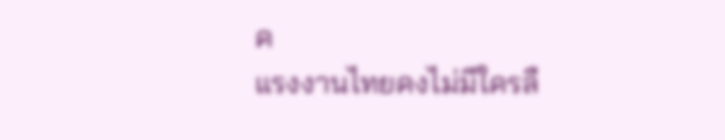ค
แรงงานไทยคงไม่มีใครลื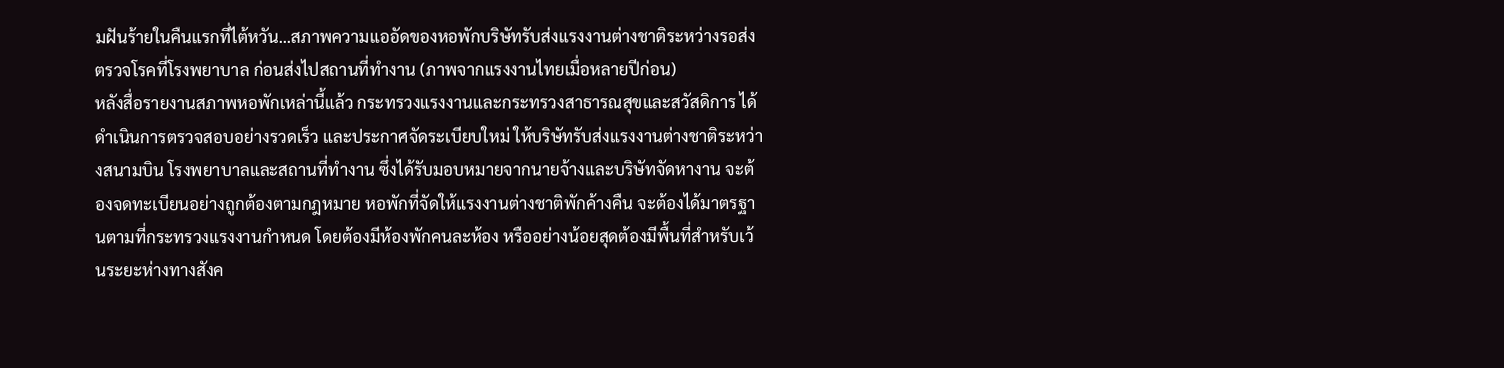มฝันร้ายในคืนแรกที่ไต้หวัน...สภาพความแออัดของหอพักบริษัทรับส่งแรงงานต่างชาติระหว่างรอส่งตรวจโรคที่โรงพยาบาล ก่อนส่งไปสถานที่ทำงาน (ภาพจากแรงงานไทยเมื่อหลายปีก่อน)
หลังสื่อรายงานสภาพหอพักเหล่านี้แล้ว กระทรวงแรงงานและกระทรวงสาธารณสุขและสวัสดิการ ได้ดำเนินการตรวจสอบอย่างรวดเร็ว และประกาศจัดระเบียบใหม่ ให้บริษัทรับส่งแรงงานต่างชาติระหว่างสนามบิน โรงพยาบาลและสถานที่ทำงาน ซึ่งได้รับมอบหมายจากนายจ้างและบริษัทจัดหางาน จะต้องจดทะเบียนอย่างถูกต้องตามกฎหมาย หอพักที่จัดให้แรงงานต่างชาติพักค้างคืน จะต้องได้มาตรฐานตามที่กระทรวงแรงงานกำหนด โดยต้องมีห้องพักคนละห้อง หรืออย่างน้อยสุดต้องมีพื้นที่สำหรับเว้นระยะห่างทางสังค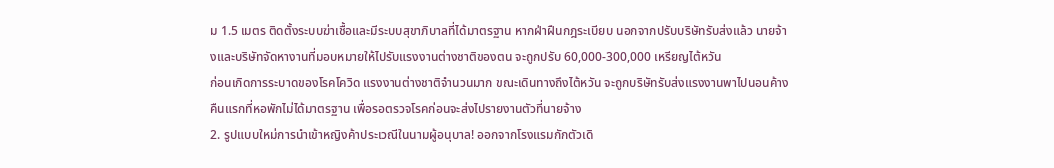ม 1.5 เมตร ติดตั้งระบบฆ่าเชื้อและมีระบบสุขาภิบาลที่ได้มาตรฐาน หากฝ่าฝืนกฎระเบียบ นอกจากปรับบริษัทรับส่งแล้ว นายจ้างและบริษัทจัดหางานที่มอบหมายให้ไปรับแรงงานต่างชาติของตน จะถูกปรับ 60,000-300,000 เหรียญไต้หวัน
ก่อนเกิดการระบาดของโรคโควิด แรงงานต่างชาติจำนวนมาก ขณะเดินทางถึงไต้หวัน จะถูกบริษัทรับส่งแรงงานพาไปนอนค้างคืนแรกที่หอพักไม่ได้มาตรฐาน เพื่อรอตรวจโรคก่อนจะส่งไปรายงานตัวที่นายจ้าง
2. รูปแบบใหม่การนำเข้าหญิงค้าประเวณีในนามผู้อนุบาล! ออกจากโรงแรมกักตัวเดิ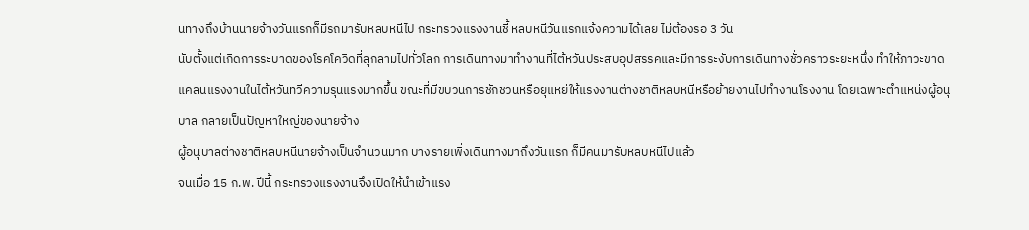นทางถึงบ้านนายจ้างวันแรกก็มีรถมารับหลบหนีไป กระทรวงแรงงานชี้ หลบหนีวันแรกแจ้งความได้เลย ไม่ต้องรอ 3 วัน
นับตั้งแต่เกิดการระบาดของโรคโควิดที่ลุกลามไปทั่วโลก การเดินทางมาทำงานที่ไต้หวันประสบอุปสรรคและมีการระงับการเดินทางชั่วคราวระยะหนึ่ง ทำให้ภาวะขาดแคลนแรงงานในไต้หวันทวีความรุนแรงมากขึ้น ขณะที่มีขบวนการชักชวนหรือยุแหย่ให้แรงงานต่างชาติหลบหนีหรือย้ายงานไปทำงานโรงงาน โดยเฉพาะตำแหน่งผู้อนุบาล กลายเป็นปัญหาใหญ่ของนายจ้าง
ผู้อนุบาลต่างชาติหลบหนีนายจ้างเป็นจำนวนมาก บางรายเพิ่งเดินทางมาถึงวันแรก ก็มีคนมารับหลบหนีไปแล้ว
จนเมื่อ 15 ก.พ. ปีนี้ กระทรวงแรงงานจึงเปิดให้นำเข้าแรง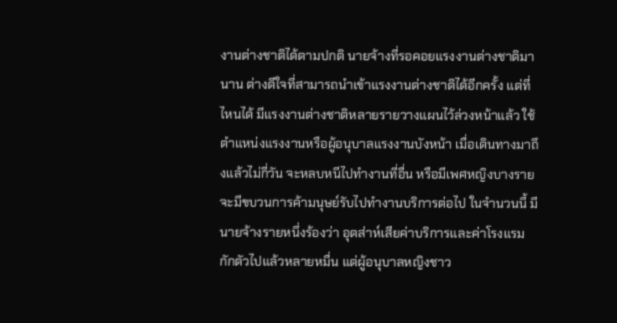งานต่างชาติได้ตามปกติ นายจ้างที่รอคอยแรงงานต่างชาติมานาน ต่างดีใจที่สามารถนำเข้าแรงงานต่างชาติได้อีกครั้ง แต่ที่ไหนได้ มีแรงงานต่างชาติหลายรายวางแผนไว้ล่วงหน้าแล้ว ใช้ตำแหน่งแรงงานหรือผู้อนุบาลแรงงานบังหน้า เมื่อเดินทางมาถึงแล้วไม่กี่วัน จะหลบหนีไปทำงานที่อื่น หรือมีเพศหญิงบางรายจะมีขบวนการค้ามนุษย์รับไปทำงานบริการต่อไป ในจำนวนนี้ มีนายจ้างรายหนึ่งร้องว่า อุตส่าห์เสียค่าบริการและค่าโรงแรมกักตัวไปแล้วหลายหมื่น แต่ผู้อนุบาลหญิงชาว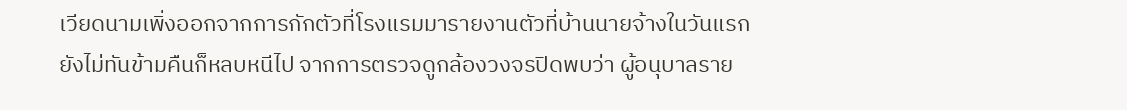เวียดนามเพิ่งออกจากการกักตัวที่โรงแรมมารายงานตัวที่บ้านนายจ้างในวันแรก ยังไม่ทันข้ามคืนก็หลบหนีไป จากการตรวจดูกล้องวงจรปิดพบว่า ผู้อนุบาลราย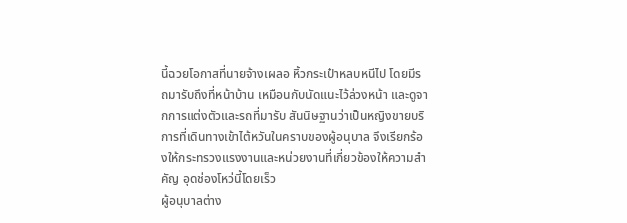นี้ฉวยโอกาสที่นายจ้างเผลอ หิ้วกระเป๋าหลบหนีไป โดยมีรถมารับถึงที่หน้าบ้าน เหมือนกับนัดแนะไว้ล่วงหน้า และดูจากการแต่งตัวและรถที่มารับ สันนิษฐานว่าเป็นหญิงขายบริการที่เดินทางเข้าไต้หวันในคราบของผู้อนุบาล จึงเรียกร้องให้กระทรวงแรงงานและหน่วยงานที่เกี่ยวข้องให้ความสำคัญ อุดช่องโหว่นี้โดยเร็ว
ผู้อนุบาลต่าง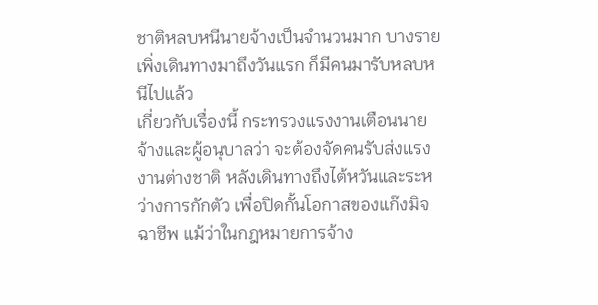ชาติหลบหนีนายจ้างเป็นจำนวนมาก บางรายเพิ่งเดินทางมาถึงวันแรก ก็มีคนมารับหลบหนีไปแล้ว
เกี่ยวกับเรื่องนี้ กระทรวงแรงงานเตือนนายจ้างและผู้อนุบาลว่า จะต้องจัดคนรับส่งแรงงานต่างชาติ หลังเดินทางถึงไต้หวันและระหว่างการกักตัว เพื่อปิดกั้นโอกาสของแก๊งมิจฉาชีพ แม้ว่าในกฎหมายการจ้าง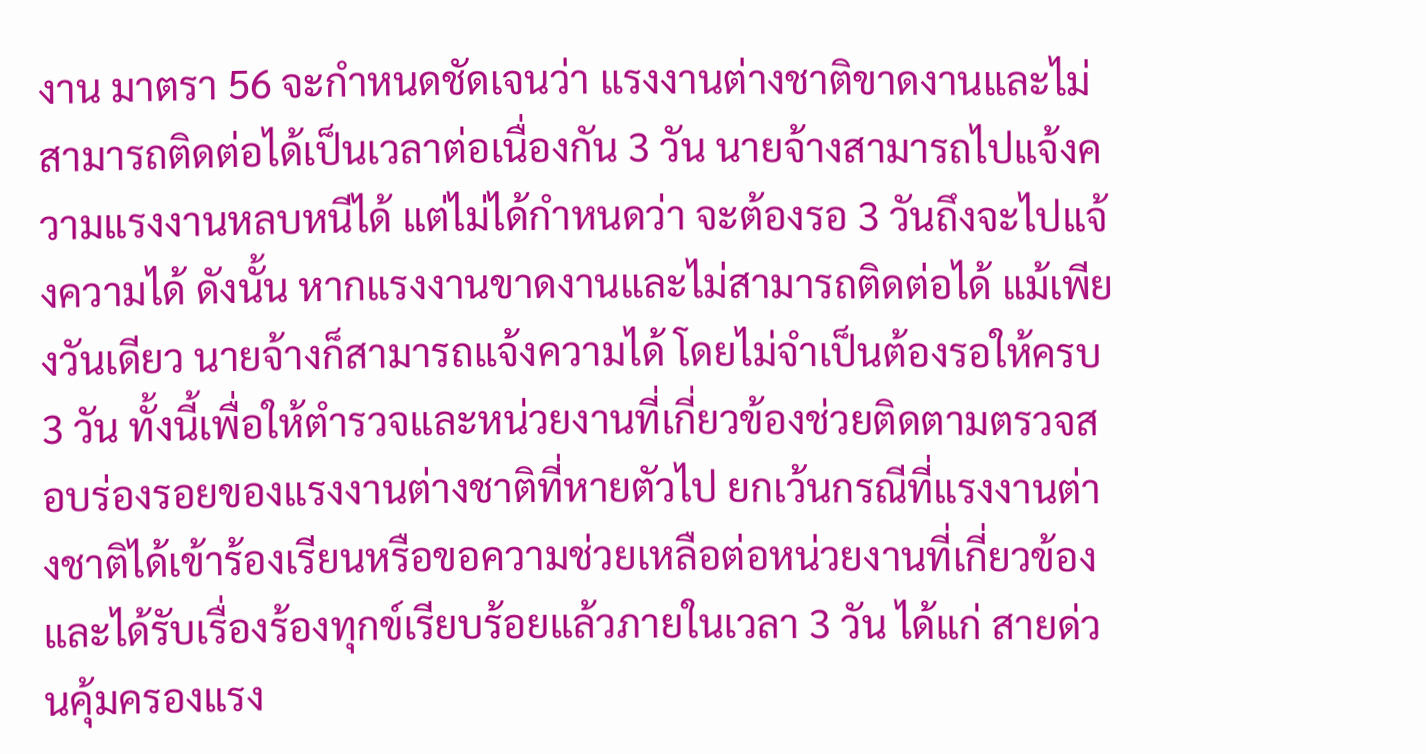งาน มาตรา 56 จะกำหนดชัดเจนว่า แรงงานต่างชาติขาดงานและไม่สามารถติดต่อได้เป็นเวลาต่อเนื่องกัน 3 วัน นายจ้างสามารถไปแจ้งความแรงงานหลบหนีได้ แต่ไม่ได้กำหนดว่า จะต้องรอ 3 วันถึงจะไปแจ้งความได้ ดังนั้น หากแรงงานขาดงานและไม่สามารถติดต่อได้ แม้เพียงวันเดียว นายจ้างก็สามารถแจ้งความได้ โดยไม่จำเป็นต้องรอให้ครบ 3 วัน ทั้งนี้เพื่อให้ตำรวจและหน่วยงานที่เกี่ยวข้องช่วยติดตามตรวจสอบร่องรอยของแรงงานต่างชาติที่หายตัวไป ยกเว้นกรณีที่แรงงานต่างชาติได้เข้าร้องเรียนหรือขอความช่วยเหลือต่อหน่วยงานที่เกี่ยวข้องและได้รับเรื่องร้องทุกข์เรียบร้อยแล้วภายในเวลา 3 วัน ได้แก่ สายด่วนคุ้มครองแรง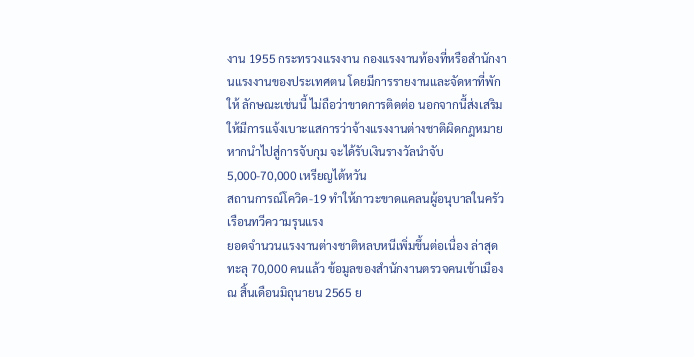งาน 1955 กระทรวงแรงงาน กองแรงงานท้องที่หรือสำนักงานแรงงานของประเทศตน โดยมีการรายงานและจัดหาที่พักให้ ลักษณะเช่นนี้ ไม่ถือว่าขาดการติดต่อ นอกจากนี้ส่งเสริมให้มีการแจ้งเบาะแสการว่าจ้างแรงงานต่างชาติผิดกฎหมาย หากนำไปสู่การจับกุม จะได้รับเงินรางวัลนำจับ 5,000-70,000 เหรียญไต้หวัน
สถานการณ์โควิด-19 ทำให้ภาวะขาดแคลนผู้อนุบาลในครัวเรือนทวีความรุนแรง
ยอดจำนวนแรงงานต่างชาติหลบหนีเพิ่มขึ้นต่อเนื่อง ล่าสุดทะลุ 70,000 คนแล้ว ข้อมูลของสำนักงานตรวจคนเข้าเมือง ณ สิ้นเดือนมิถุนายน 2565 ย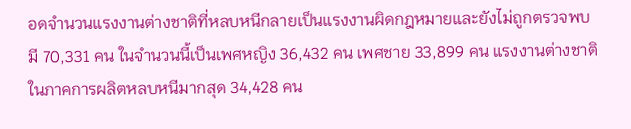อดจำนวนแรงงานต่างชาติที่หลบหนีกลายเป็นแรงงานผิดกฎหมายและยังไม่ถูกตรวจพบ มี 70,331 คน ในจำนวนนี้เป็นเพศหญิง 36,432 คน เพศชาย 33,899 คน แรงงานต่างชาติในภาคการผลิตหลบหนีมากสุด 34,428 คน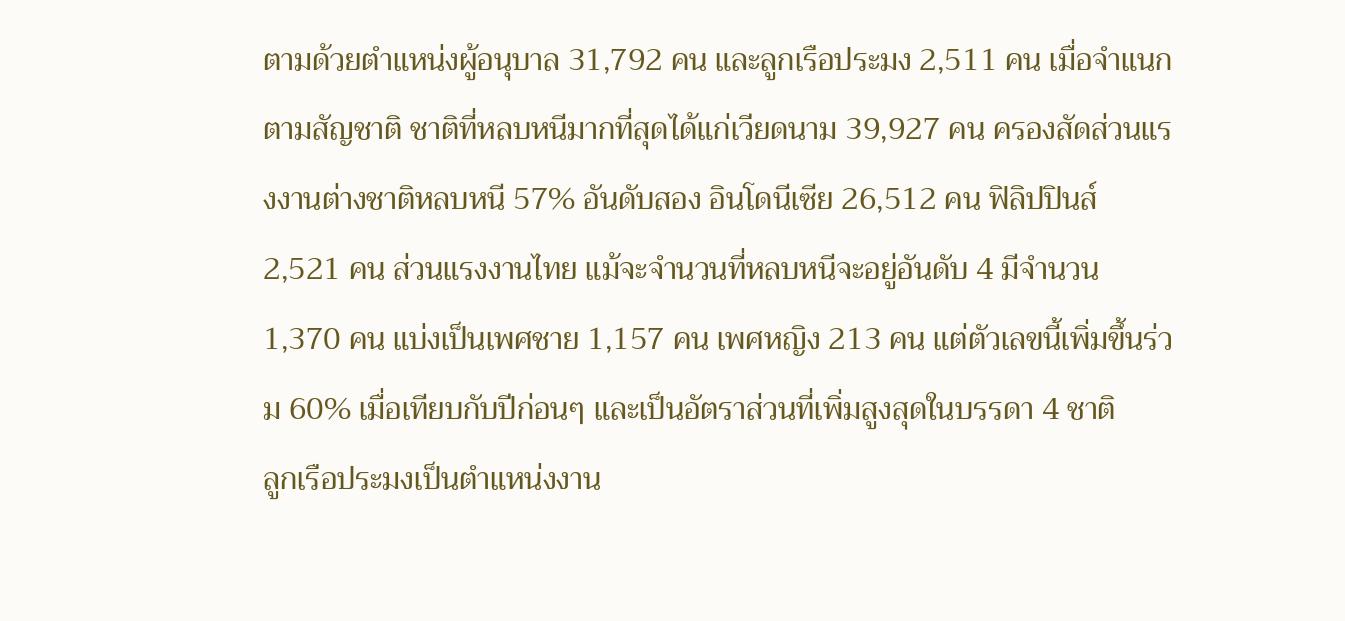ตามด้วยตำแหน่งผู้อนุบาล 31,792 คน และลูกเรือประมง 2,511 คน เมื่อจำแนกตามสัญชาติ ชาติที่หลบหนีมากที่สุดได้แก่เวียดนาม 39,927 คน ครองสัดส่วนแรงงานต่างชาติหลบหนี 57% อันดับสอง อินโดนีเซีย 26,512 คน ฟิลิปปินส์ 2,521 คน ส่วนแรงงานไทย แม้จะจำนวนที่หลบหนีจะอยู่อันดับ 4 มีจำนวน 1,370 คน แบ่งเป็นเพศชาย 1,157 คน เพศหญิง 213 คน แต่ตัวเลขนี้เพิ่มขึ้นร่วม 60% เมื่อเทียบกับปีก่อนๆ และเป็นอัตราส่วนที่เพิ่มสูงสุดในบรรดา 4 ชาติ
ลูกเรือประมงเป็นตำแหน่งงาน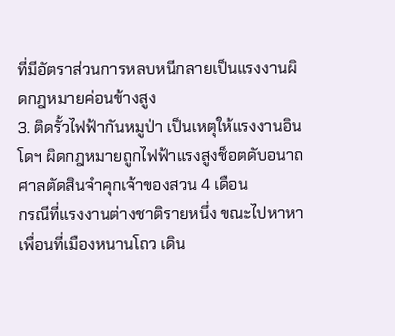ที่มีอัตราส่วนการหลบหนีกลายเป็นแรงงานผิดกฎหมายค่อนข้างสูง
3. ติดรั้วไฟฟ้ากันหมูป่า เป็นเหตุให้แรงงานอินโดฯ ผิดกฎหมายถูกไฟฟ้าแรงสูงช็อตดับอนาถ ศาลตัดสินจำคุกเจ้าของสวน 4 เดือน
กรณีที่แรงงานต่างชาติรายหนึ่ง ขณะไปหาหาเพื่อนที่เมืองหนานโถว เดิน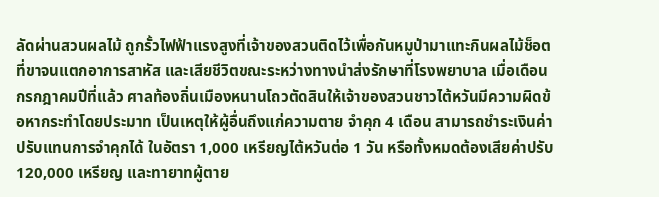ลัดผ่านสวนผลไม้ ถูกรั้วไฟฟ้าแรงสูงที่เจ้าของสวนติดไว้เพื่อกันหมูป่ามาแทะกินผลไม้ช็อตที่ขาจนแตกอาการสาหัส และเสียชีวิตขณะระหว่างทางนำส่งรักษาที่โรงพยาบาล เมื่อเดือนกรกฎาคมปีที่แล้ว ศาลท้องถิ่นเมืองหนานโถวตัดสินให้เจ้าของสวนชาวไต้หวันมีความผิดข้อหากระทำโดยประมาท เป็นเหตุให้ผู้อื่นถึงแก่ความตาย จำคุก 4 เดือน สามารถชำระเงินค่าปรับแทนการจำคุกได้ ในอัตรา 1,000 เหรียญไต้หวันต่อ 1 วัน หรือทั้งหมดต้องเสียค่าปรับ 120,000 เหรียญ และทายาทผู้ตาย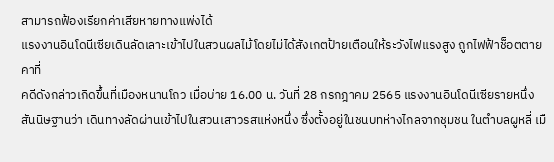สามารถฟ้องเรียกค่าเสียหายทางแพ่งได้
แรงงานอินโดนีเซียเดินลัดเลาะเข้าไปในสวนผลไม้โดยไม่ได้สังเกตป้ายเตือนให้ระวังไฟแรงสูง ถูกไฟฟ้าช็อตตายคาที่
คดีดังกล่าวเกิดขึ้นที่เมืองหนานโถว เมื่อบ่าย 16.00 น. วันที่ 28 กรกฎาคม 2565 แรงงานอินโดนีเซียรายหนึ่ง สันนิษฐานว่า เดินทางลัดผ่านเข้าไปในสวนเสาวรสแห่งหนึ่ง ซึ่งตั้งอยู่ในชนบทห่างไกลจากชุมชน ในตำบลผูหลี่ เมื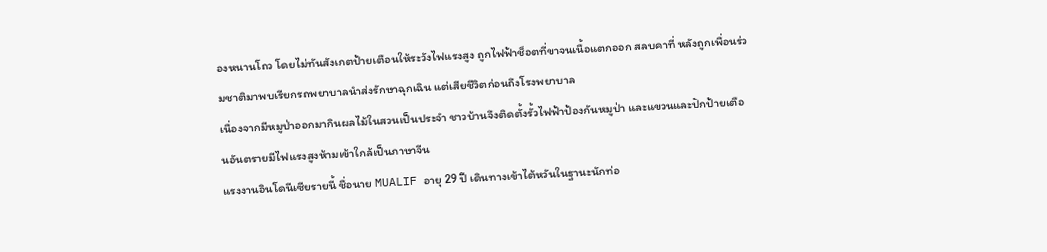องหนานโถว โดยไม่ทันสังเกตป้ายเตือนให้ระวังไฟแรงสูง ถูกไฟฟ้าช็อตที่ขาจนเนื้อแตกออก สลบคาที่ หลังถูกเพื่อนร่วมชาติมาพบเรียกรถพยาบาลนำส่งรักษาฉุกเฉิน แต่เสียชีวิตก่อนถึงโรงพยาบาล
เนื่องจากมีหมูป่าออกมากินผลไม้ในสวนเป็นประจำ ชาวบ้านจึงติดตั้งรั้วไฟฟ้าป้องกันหมูป่า และแขวนและปักป้ายเตือนอันตรายมีไฟแรงสูงห้ามเข้าใกล้เป็นภาษาจีน
แรงงานอินโดนีเซียรายนี้ ชื่อนาย MUALIF อายุ 29 ปี เดินทางเข้าไต้หวันในฐานะนักท่อ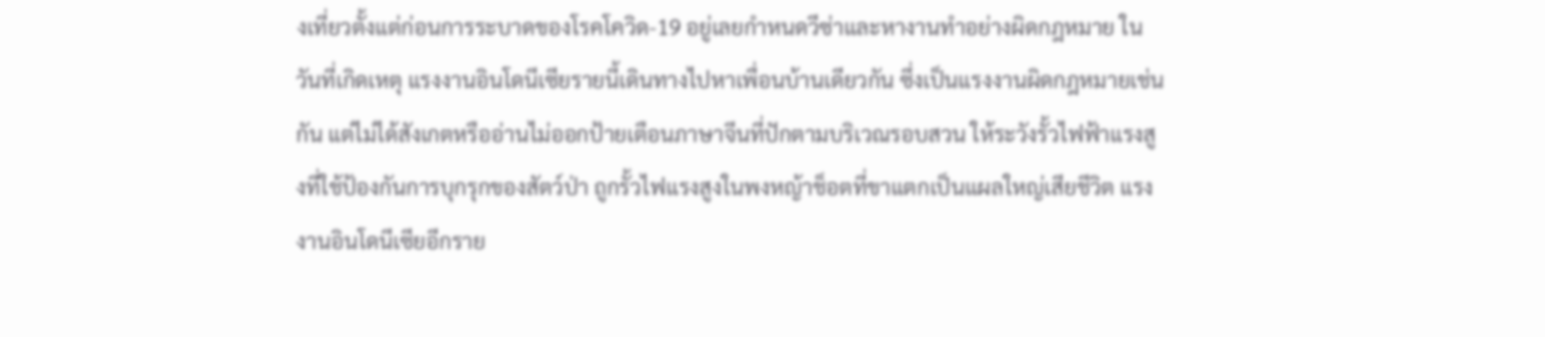งเที่ยวตั้งแต่ก่อนการระบาดของโรคโควิด-19 อยู่เลยกำหนดวีซ่าและหางานทำอย่างผิดกฎหมาย ในวันที่เกิดเหตุ แรงงานอินโดนีเซียรายนี้เดินทางไปหาเพื่อนบ้านเดียวกัน ซึ่งเป็นแรงงานผิดกฎหมายเช่นกัน แต่ไม่ได้สังเกตหรืออ่านไม่ออกป้ายเตือนภาษาจีนที่ปักตามบริเวณรอบสวน ให้ระวังรั้วไฟฟ้าแรงสูงที่ใช้ป้องกันการบุกรุกของสัตว์ป่า ถูกรั้วไฟแรงสูงในพงหญ้าช็อตที่ขาแตกเป็นแผลใหญ่เสียชีวิต แรงงานอินโดนีเซียอีกราย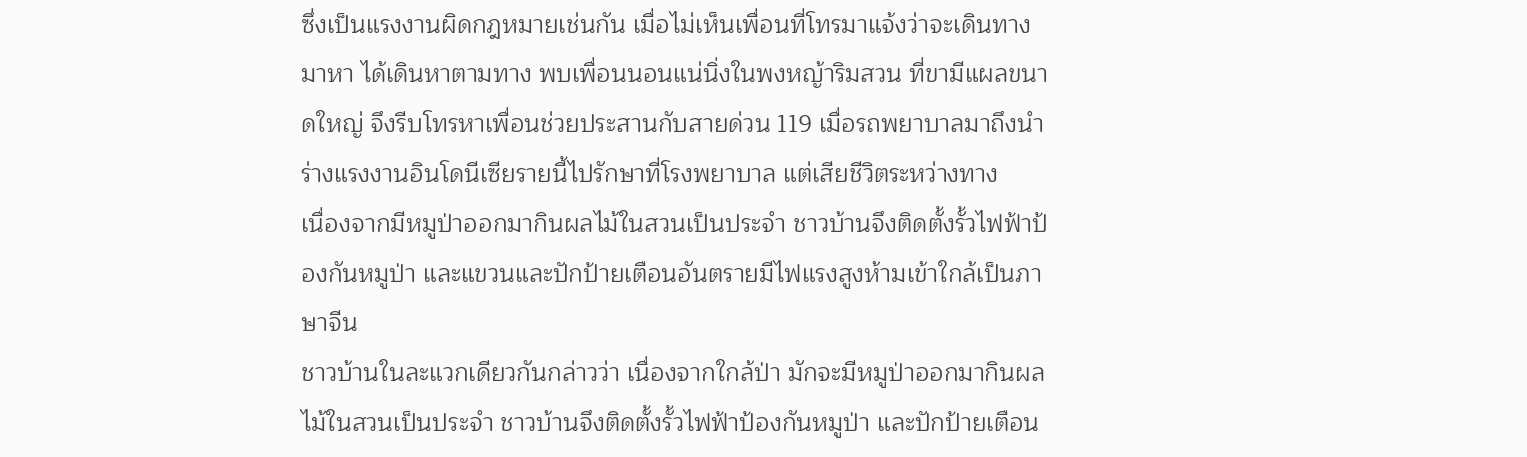ซึ่งเป็นแรงงานผิดกฎหมายเช่นกัน เมื่อไม่เห็นเพื่อนที่โทรมาแจ้งว่าจะเดินทางมาหา ได้เดินหาตามทาง พบเพื่อนนอนแน่นิ่งในพงหญ้าริมสวน ที่ขามีแผลขนาดใหญ่ จึงรีบโทรหาเพื่อนช่วยประสานกับสายด่วน 119 เมื่อรถพยาบาลมาถึงนำร่างแรงงานอินโดนีเซียรายนี้ไปรักษาที่โรงพยาบาล แต่เสียชีวิตระหว่างทาง
เนื่องจากมีหมูป่าออกมากินผลไม้ในสวนเป็นประจำ ชาวบ้านจึงติดตั้งรั้วไฟฟ้าป้องกันหมูป่า และแขวนและปักป้ายเตือนอันตรายมีไฟแรงสูงห้ามเข้าใกล้เป็นภาษาจีน
ชาวบ้านในละแวกเดียวกันกล่าวว่า เนื่องจากใกล้ป่า มักจะมีหมูป่าออกมากินผลไม้ในสวนเป็นประจำ ชาวบ้านจึงติดตั้งรั้วไฟฟ้าป้องกันหมูป่า และปักป้ายเตือน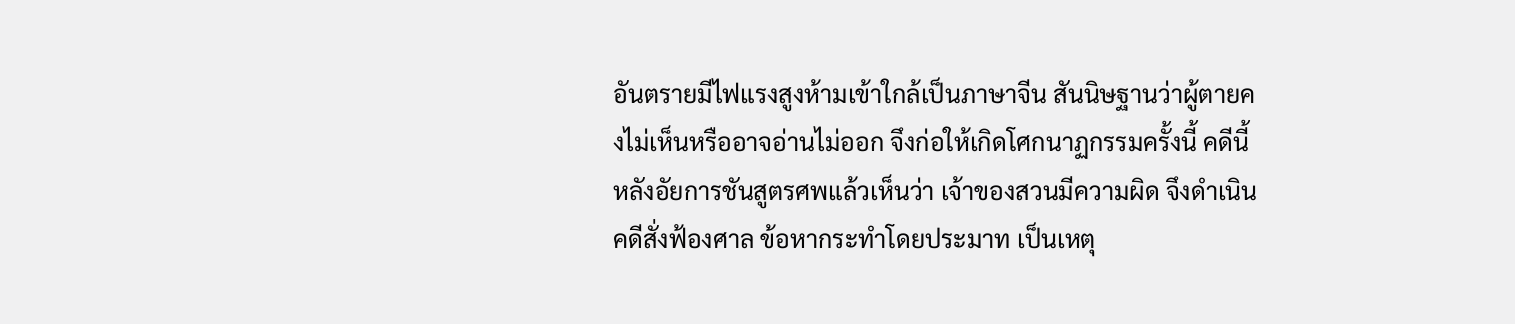อันตรายมีไฟแรงสูงห้ามเข้าใกล้เป็นภาษาจีน สันนิษฐานว่าผู้ตายคงไม่เห็นหรืออาจอ่านไม่ออก จึงก่อให้เกิดโศกนาฏกรรมครั้งนี้ คดีนี้ หลังอัยการชันสูตรศพแล้วเห็นว่า เจ้าของสวนมีความผิด จึงดำเนินคดีสั่งฟ้องศาล ข้อหากระทำโดยประมาท เป็นเหตุ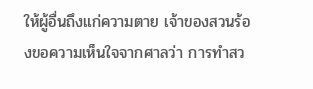ให้ผู้อื่นถึงแก่ความตาย เจ้าของสวนร้องขอความเห็นใจจากศาลว่า การทำสว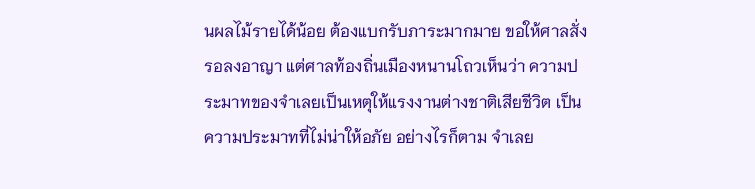นผลไม้รายได้น้อย ต้องแบกรับภาระมากมาย ขอให้ศาลสั่งรอลงอาญา แต่ศาลท้องถิ่นเมืองหนานโถวเห็นว่า ความประมาทของจำเลยเป็นเหตุให้แรงงานต่างชาติเสียชีวิต เป็นความประมาทที่ไม่น่าให้อภัย อย่างไรก็ตาม จำเลย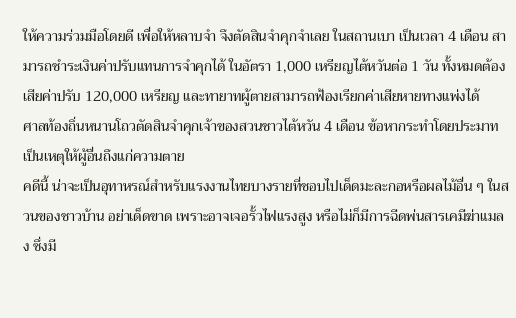ให้ความร่วมมือโดยดี เพื่อให้หลาบจำ จึงตัดสินจำคุกจำเลย ในสถานเบา เป็นเวลา 4 เดือน สามารถชำระเงินค่าปรับแทนการจำคุกได้ ในอัตรา 1,000 เหรียญไต้หวันต่อ 1 วัน ทั้งหมดต้องเสียค่าปรับ 120,000 เหรียญ และทายาทผู้ตายสามารถฟ้องเรียกค่าเสียหายทางแพ่งได้
ศาลท้องถิ่นหนานโถวตัดสินจำคุกเจ้าของสวนชาวไต้หวัน 4 เดือน ข้อหากระทำโดยประมาท เป็นเหตุให้ผู้อื่นถึงแก่ความตาย
คดีนี้ น่าจะเป็นอุทาหรณ์สำหรับแรงงานไทยบางรายที่ชอบไปเด็ดมะละกอหรือผลไม้อื่น ๆ ในสวนของชาวบ้าน อย่าเด็ดขาด เพราะอาจเจอรั้วไฟแรงสูง หรือไม่ก็มีการฉีดพ่นสารเคมีฆ่าแมลง ซึ่งมี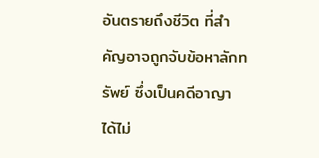อันตรายถึงชีวิต ที่สำคัญอาจถูกจับข้อหาลักทรัพย์ ซึ่งเป็นคดีอาญา ได้ไม่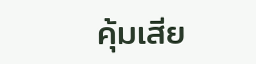คุ้มเสีย